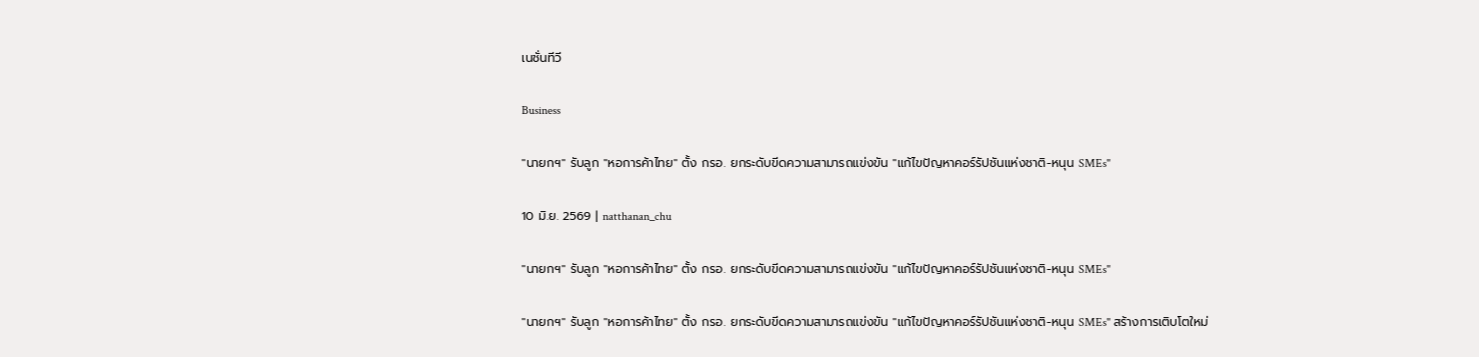เนชั่นทีวี

Business

"นายกฯ" รับลูก "หอการค้าไทย" ตั้ง กรอ. ยกระดับขีดความสามารถแข่งขัน "แก้ไขปัญหาคอร์รัปชันแห่งชาติ-หนุน SMEs"

10 มิ.ย. 2569 | natthanan_chu

"นายกฯ" รับลูก "หอการค้าไทย" ตั้ง กรอ. ยกระดับขีดความสามารถแข่งขัน "แก้ไขปัญหาคอร์รัปชันแห่งชาติ-หนุน SMEs"

"นายกฯ" รับลูก "หอการค้าไทย" ตั้ง กรอ. ยกระดับขีดความสามารถแข่งขัน "แก้ไขปัญหาคอร์รัปชันแห่งชาติ-หนุน SMEs" สร้างการเติบโตใหม่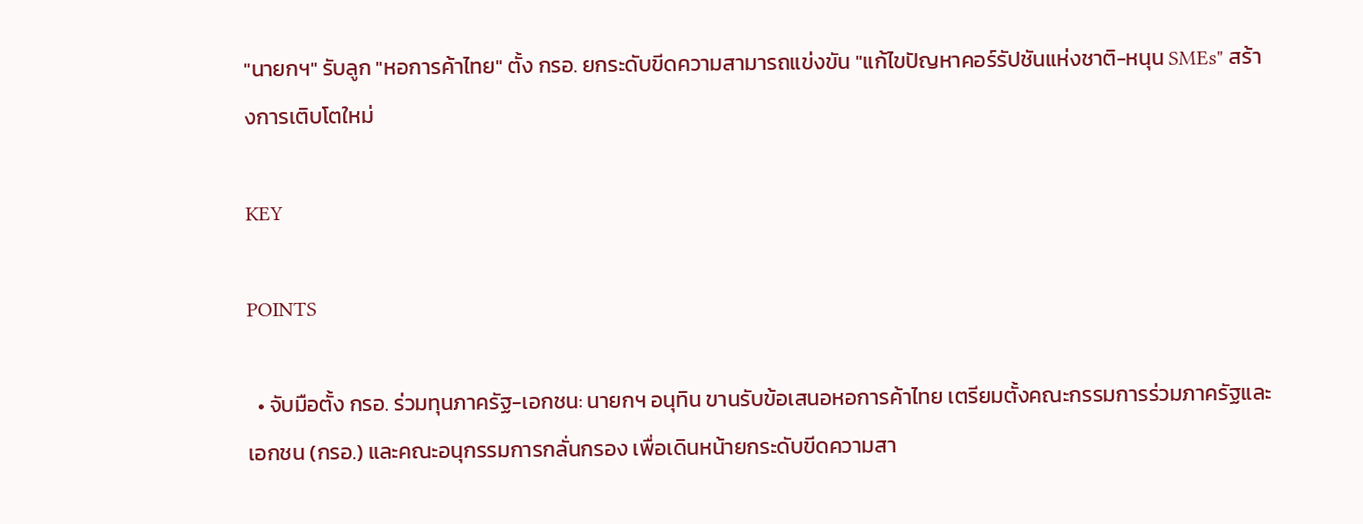"นายกฯ" รับลูก "หอการค้าไทย" ตั้ง กรอ. ยกระดับขีดความสามารถแข่งขัน "แก้ไขปัญหาคอร์รัปชันแห่งชาติ-หนุน SMEs" สร้างการเติบโตใหม่

KEY

POINTS

  • จับมือตั้ง กรอ. ร่วมทุนภาครัฐ-เอกชน: นายกฯ อนุทิน ขานรับข้อเสนอหอการค้าไทย เตรียมตั้งคณะกรรมการร่วมภาครัฐและเอกชน (กรอ.) และคณะอนุกรรมการกลั่นกรอง เพื่อเดินหน้ายกระดับขีดความสา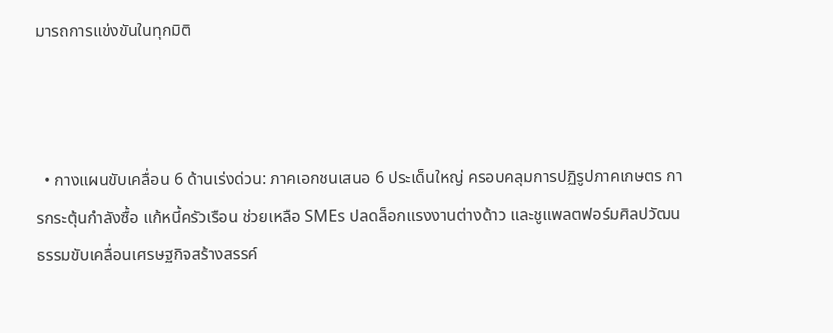มารถการแข่งขันในทุกมิติ



  • กางแผนขับเคลื่อน 6 ด้านเร่งด่วน: ภาคเอกชนเสนอ 6 ประเด็นใหญ่ ครอบคลุมการปฏิรูปภาคเกษตร การกระตุ้นกำลังซื้อ แก้หนี้ครัวเรือน ช่วยเหลือ SMEs ปลดล็อกแรงงานต่างด้าว และชูแพลตฟอร์มศิลปวัฒนธรรมขับเคลื่อนเศรษฐกิจสร้างสรรค์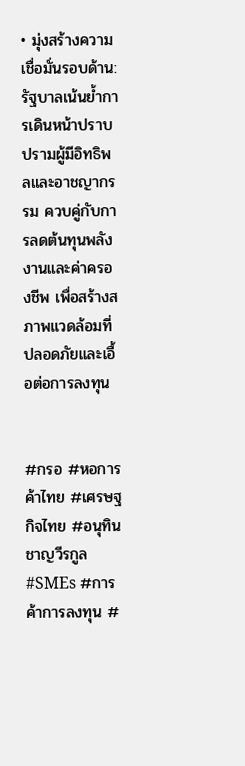• มุ่งสร้างความเชื่อมั่นรอบด้าน: รัฐบาลเน้นย้ำการเดินหน้าปราบปรามผู้มีอิทธิพลและอาชญากรรม ควบคู่กับการลดต้นทุนพลังงานและค่าครองชีพ เพื่อสร้างสภาพแวดล้อมที่ปลอดภัยและเอื้อต่อการลงทุน


#กรอ #หอการค้าไทย #เศรษฐกิจไทย #อนุทินชาญวีรกูล #SMEs #การค้าการลงทุน #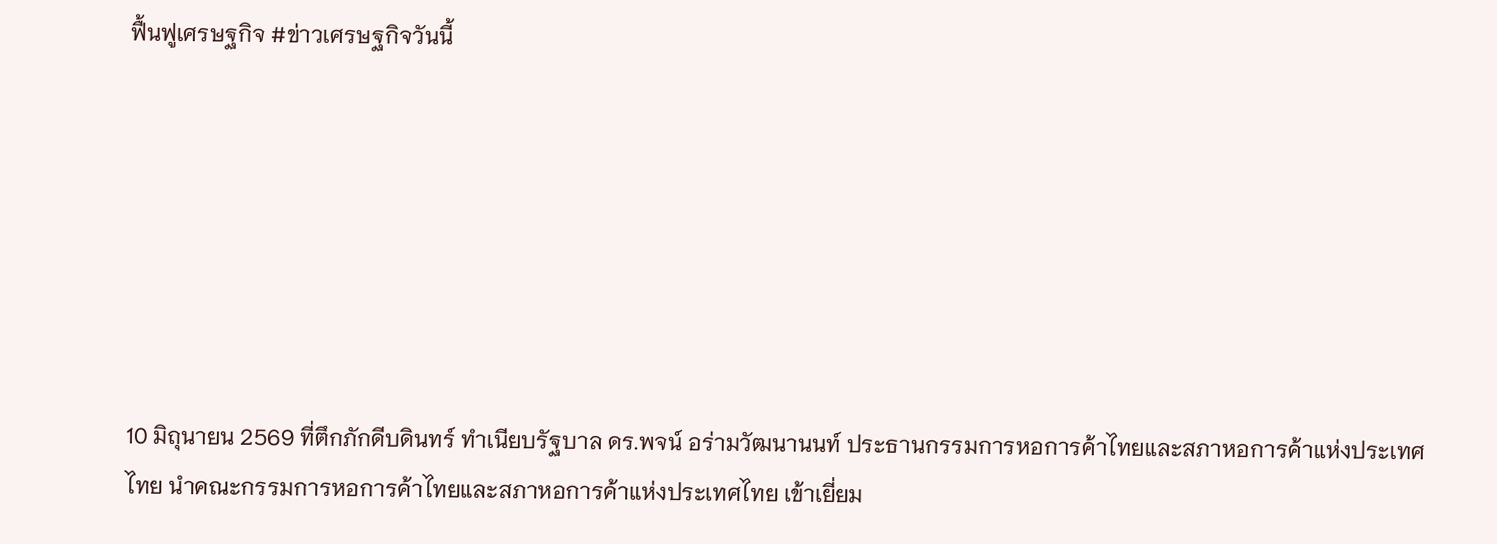ฟื้นฟูเศรษฐกิจ #ข่าวเศรษฐกิจวันนี้







10 มิถุนายน 2569 ที่ตึกภักดีบดินทร์ ทำเนียบรัฐบาล ดร.พจน์ อร่ามวัฒนานนท์ ประธานกรรมการหอการค้าไทยและสภาหอการค้าแห่งประเทศไทย นำคณะกรรมการหอการค้าไทยและสภาหอการค้าแห่งประเทศไทย เข้าเยี่ยม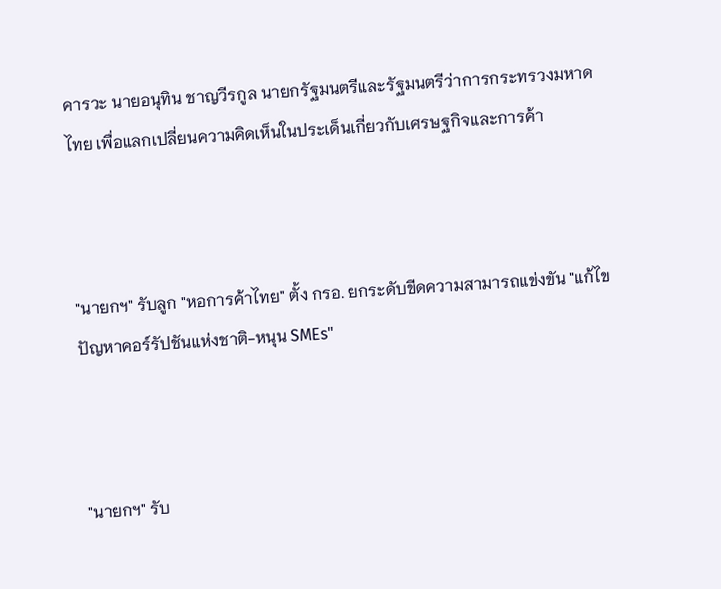คารวะ นายอนุทิน ชาญวีรกูล นายกรัฐมนตรีและรัฐมนตรีว่าการกระทรวงมหาดไทย เพื่อแลกเปลี่ยนความคิดเห็นในประเด็นเกี่ยวกับเศรษฐกิจและการค้า



"นายกฯ" รับลูก "หอการค้าไทย" ตั้ง กรอ. ยกระดับขีดความสามารถแข่งขัน "แก้ไขปัญหาคอร์รัปชันแห่งชาติ-หนุน SMEs"



"นายกฯ" รับ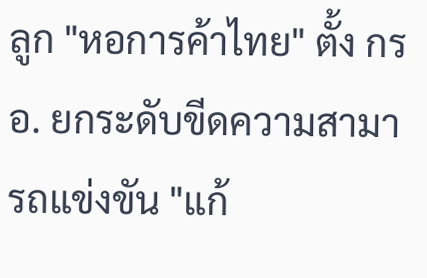ลูก "หอการค้าไทย" ตั้ง กรอ. ยกระดับขีดความสามารถแข่งขัน "แก้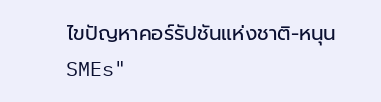ไขปัญหาคอร์รัปชันแห่งชาติ-หนุน SMEs"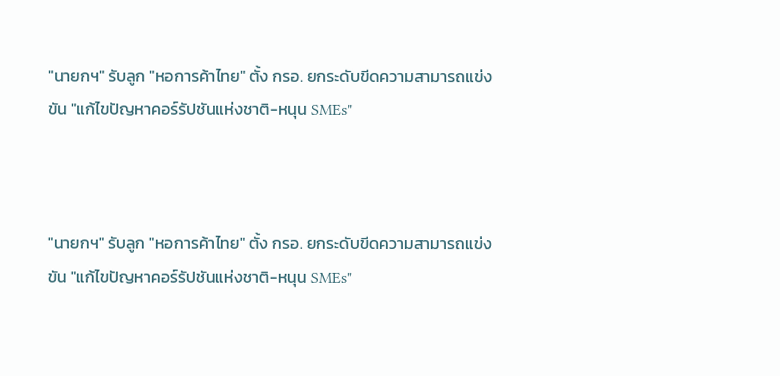"นายกฯ" รับลูก "หอการค้าไทย" ตั้ง กรอ. ยกระดับขีดความสามารถแข่งขัน "แก้ไขปัญหาคอร์รัปชันแห่งชาติ-หนุน SMEs"



"นายกฯ" รับลูก "หอการค้าไทย" ตั้ง กรอ. ยกระดับขีดความสามารถแข่งขัน "แก้ไขปัญหาคอร์รัปชันแห่งชาติ-หนุน SMEs"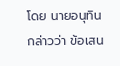โดย นายอนุทิน กล่าวว่า ข้อเสน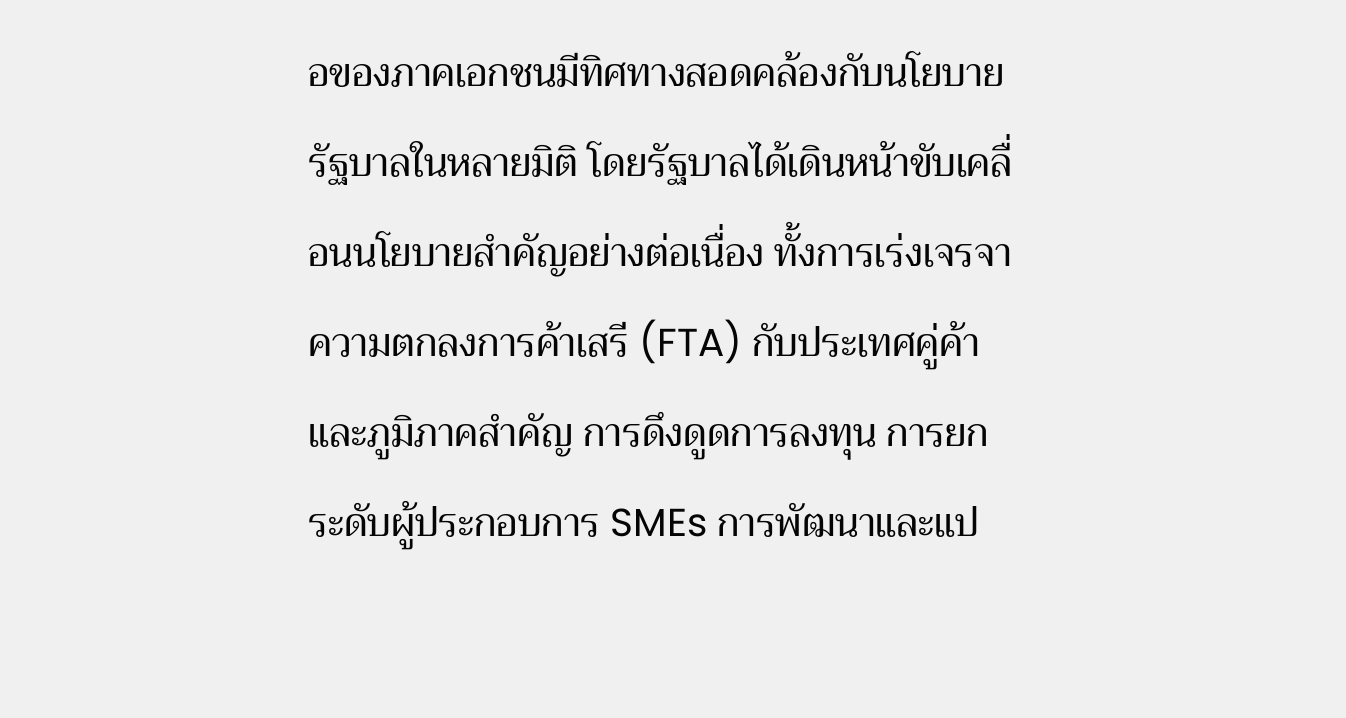อของภาคเอกชนมีทิศทางสอดคล้องกับนโยบายรัฐบาลในหลายมิติ โดยรัฐบาลได้เดินหน้าขับเคลื่อนนโยบายสำคัญอย่างต่อเนื่อง ทั้งการเร่งเจรจาความตกลงการค้าเสรี (FTA) กับประเทศคู่ค้าและภูมิภาคสำคัญ การดึงดูดการลงทุน การยกระดับผู้ประกอบการ SMEs การพัฒนาและแป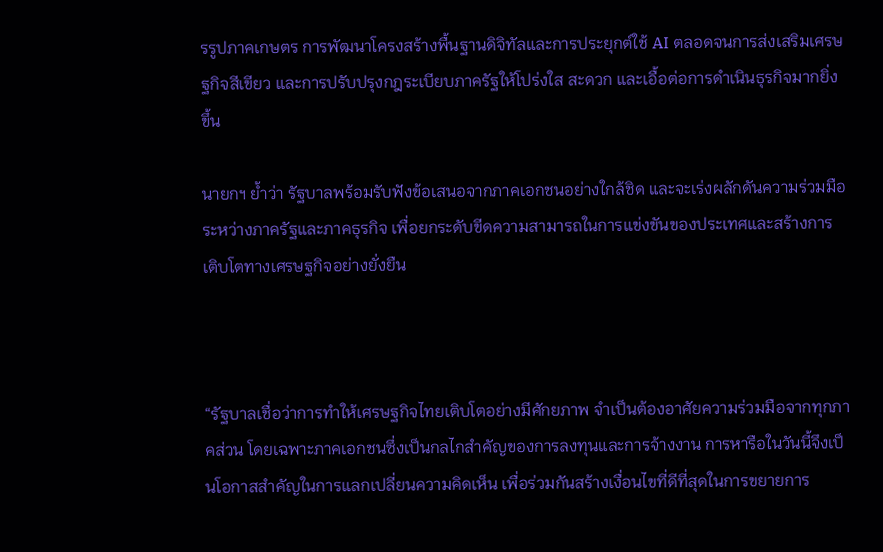รรูปภาคเกษตร การพัฒนาโครงสร้างพื้นฐานดิจิทัลและการประยุกต์ใช้ AI ตลอดจนการส่งเสริมเศรษฐกิจสีเขียว และการปรับปรุงกฎระเบียบภาครัฐให้โปร่งใส สะดวก และเอื้อต่อการดำเนินธุรกิจมากยิ่งขึ้น

นายกฯ ย้ำว่า รัฐบาลพร้อมรับฟังข้อเสนอจากภาคเอกชนอย่างใกล้ชิด และจะเร่งผลักดันความร่วมมือระหว่างภาครัฐและภาคธุรกิจ เพื่อยกระดับขีดความสามารถในการแข่งขันของประเทศและสร้างการเติบโตทางเศรษฐกิจอย่างยั่งยืน



“รัฐบาลเชื่อว่าการทำให้เศรษฐกิจไทยเติบโตอย่างมีศักยภาพ จำเป็นต้องอาศัยความร่วมมือจากทุกภาคส่วน โดยเฉพาะภาคเอกชนซึ่งเป็นกลไกสำคัญของการลงทุนและการจ้างงาน การหารือในวันนี้จึงเป็นโอกาสสำคัญในการแลกเปลี่ยนความคิดเห็น เพื่อร่วมกันสร้างเงื่อนไขที่ดีที่สุดในการขยายการ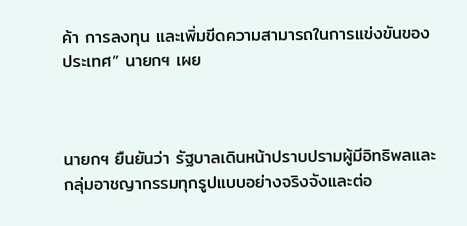ค้า การลงทุน และเพิ่มขีดความสามารถในการแข่งขันของประเทศ” นายกฯ เผย



นายกฯ ยืนยันว่า รัฐบาลเดินหน้าปราบปรามผู้มีอิทธิพลและกลุ่มอาชญากรรมทุกรูปแบบอย่างจริงจังและต่อ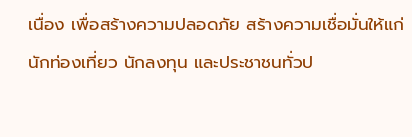เนื่อง เพื่อสร้างความปลอดภัย สร้างความเชื่อมั่นให้แก่นักท่องเที่ยว นักลงทุน และประชาชนทั่วป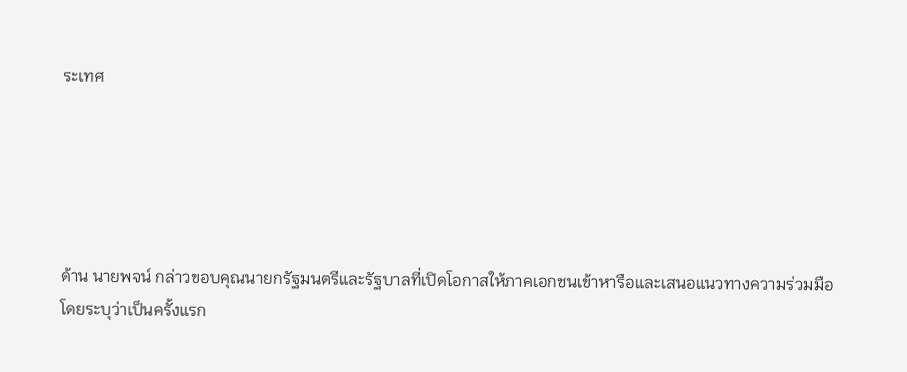ระเทศ





ด้าน นายพจน์ กล่าวขอบคุณนายกรัฐมนตรีและรัฐบาลที่เปิดโอกาสให้ภาคเอกชนเข้าหารือและเสนอแนวทางความร่วมมือ โดยระบุว่าเป็นครั้งแรก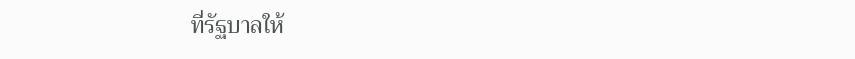ที่รัฐบาลให้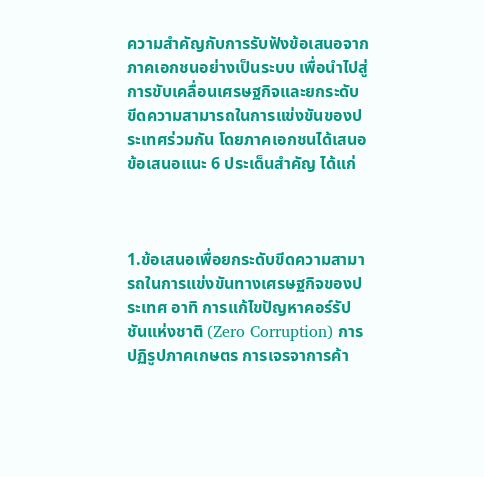ความสำคัญกับการรับฟังข้อเสนอจากภาคเอกชนอย่างเป็นระบบ เพื่อนำไปสู่การขับเคลื่อนเศรษฐกิจและยกระดับขีดความสามารถในการแข่งขันของประเทศร่วมกัน โดยภาคเอกชนได้เสนอข้อเสนอแนะ 6 ประเด็นสำคัญ ได้แก่



1.ข้อเสนอเพื่อยกระดับขีดความสามารถในการแข่งขันทางเศรษฐกิจของประเทศ อาทิ การแก้ไขปัญหาคอร์รัปชันแห่งชาติ (Zero Corruption) การปฏิรูปภาคเกษตร การเจรจาการค้า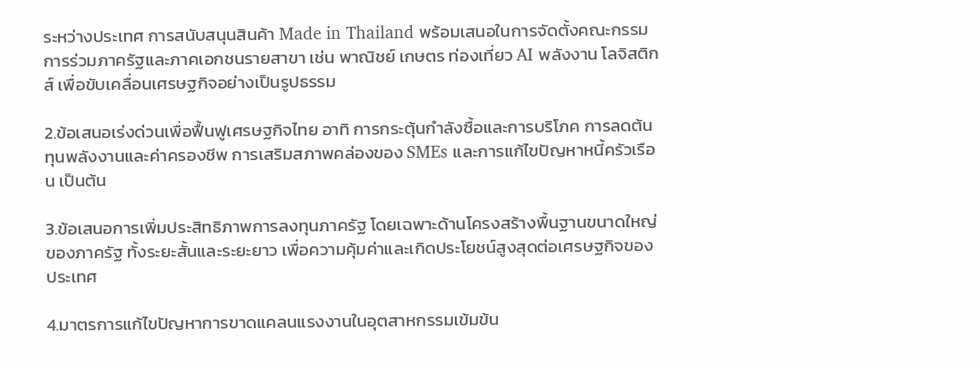ระหว่างประเทศ การสนับสนุนสินค้า Made in Thailand พร้อมเสนอในการจัดตั้งคณะกรรมการร่วมภาครัฐและภาคเอกชนรายสาขา เช่น พาณิชย์ เกษตร ท่องเที่ยว AI พลังงาน โลจิสติกส์ เพื่อขับเคลื่อนเศรษฐกิจอย่างเป็นรูปธรรม

2.ข้อเสนอเร่งด่วนเพื่อฟื้นฟูเศรษฐกิจไทย อาทิ การกระตุ้นกำลังซื้อและการบริโภค การลดต้นทุนพลังงานและค่าครองชีพ การเสริมสภาพคล่องของ SMEs และการแก้ไขปัญหาหนี้ครัวเรือน เป็นต้น

3.ข้อเสนอการเพิ่มประสิทธิภาพการลงทุนภาครัฐ โดยเฉพาะด้านโครงสร้างพื้นฐานขนาดใหญ่ของภาครัฐ ทั้งระยะสั้นและระยะยาว เพื่อความคุ้มค่าและเกิดประโยชน์สูงสุดต่อเศรษฐกิจของประเทศ

4.มาตรการแก้ไขปัญหาการขาดแคลนแรงงานในอุตสาหกรรมเข้มข้น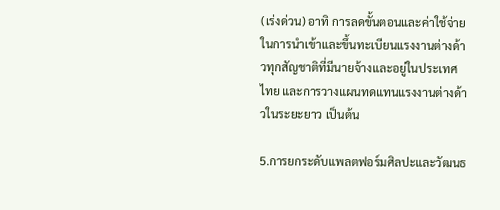(เร่งด่วน) อาทิ การลดขั้นตอนและค่าใช้จ่ายในการนำเข้าและขึ้นทะเบียนแรงงานต่างด้าวทุกสัญชาติที่มีนายจ้างและอยู่ในประเทศไทย และการวางแผนทดแทนแรงงานต่างด้าวในระยะยาว เป็นต้น

5.การยกระดับแพลตฟอร์มศิลปะและวัฒนธ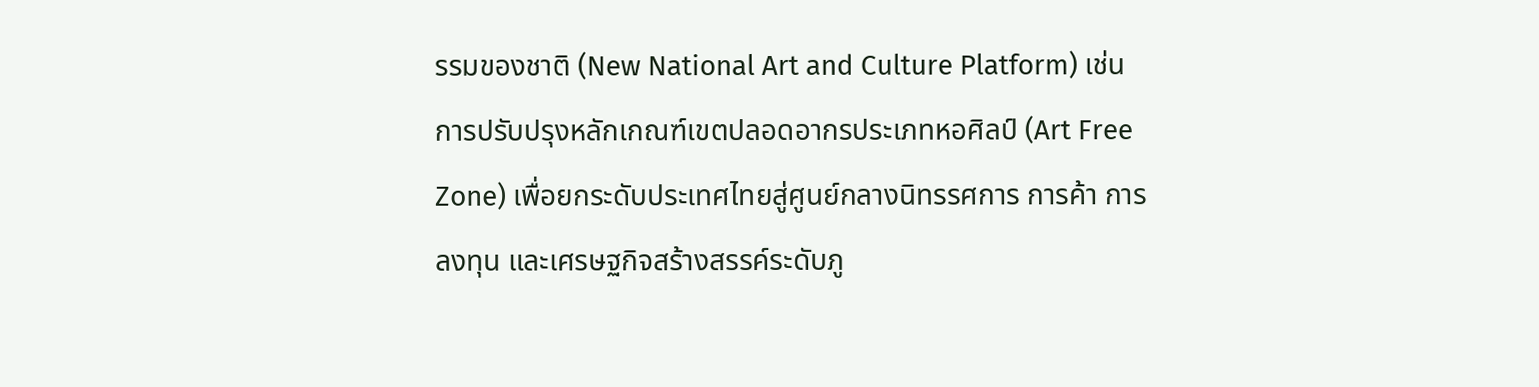รรมของชาติ (New National Art and Culture Platform) เช่น การปรับปรุงหลักเกณฑ์เขตปลอดอากรประเภทหอศิลป์ (Art Free Zone) เพื่อยกระดับประเทศไทยสู่ศูนย์กลางนิทรรศการ การค้า การลงทุน และเศรษฐกิจสร้างสรรค์ระดับภู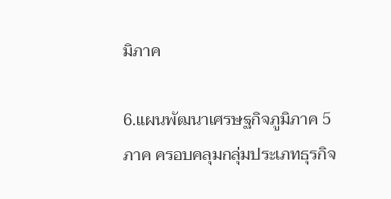มิภาค

6.แผนพัฒนาเศรษฐกิจภูมิภาค 5 ภาค ครอบคลุมกลุ่มประเภทธุรกิจ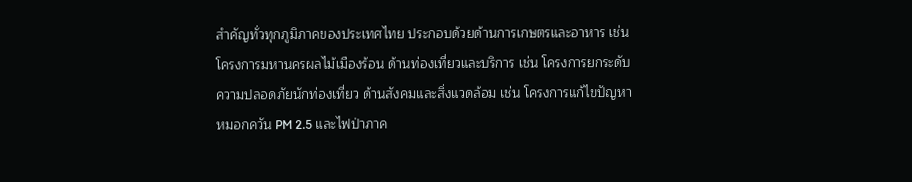สำคัญทั่วทุกภูมิภาคของประเทศไทย ประกอบด้วยด้านการเกษตรและอาหาร เช่น โครงการมหานครผลไม้เมืองร้อน ด้านท่องเที่ยวและบริการ เช่น โครงการยกระดับความปลอดภัยนักท่องเที่ยว ด้านสังคมและสิ่งแวดล้อม เช่น โครงการแก้ไขปัญหาหมอกควัน PM 2.5 และไฟป่าภาค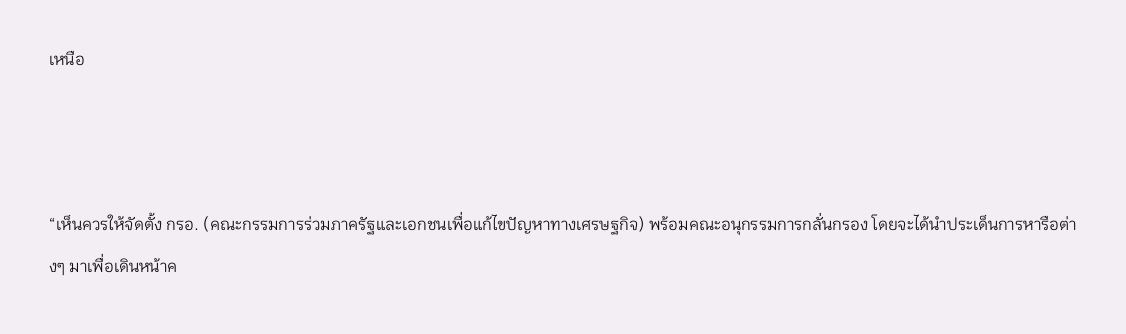เหนือ



“เห็นควรให้จัดตั้ง กรอ. (คณะกรรมการร่วมภาครัฐและเอกชนเพื่อแก้ไขปัญหาทางเศรษฐกิจ) พร้อมคณะอนุกรรมการกลั่นกรอง โดยจะได้นำประเด็นการหารือต่างๆ มาเพื่อเดินหน้าค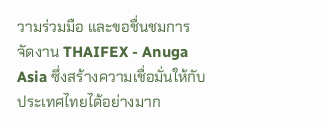วามร่วมมือ และขอชื่นชมการจัดงาน THAIFEX - Anuga Asia ซึ่งสร้างความเชื่อมั่นให้กับประเทศไทยได้อย่างมาก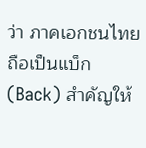ว่า ภาคเอกชนไทยถือเป็นแบ็ก (Back) สำคัญให้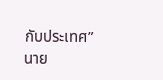กับประเทศ” นาย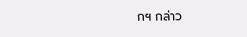กฯ กล่าว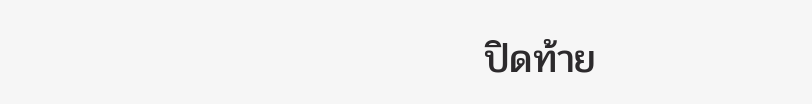ปิดท้าย